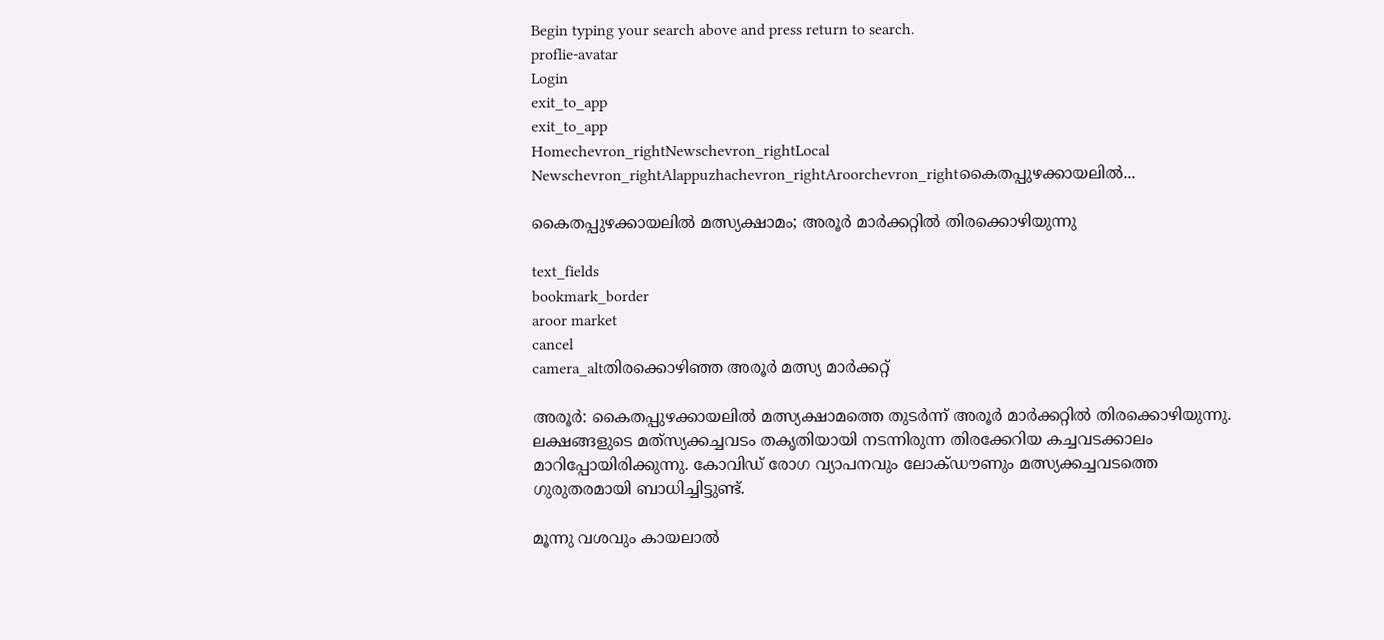Begin typing your search above and press return to search.
proflie-avatar
Login
exit_to_app
exit_to_app
Homechevron_rightNewschevron_rightLocal Newschevron_rightAlappuzhachevron_rightAroorchevron_rightകൈതപ്പുഴക്കായലിൽ...

കൈതപ്പുഴക്കായലിൽ മത്സ്യക്ഷാമം; അരൂർ മാർക്കറ്റിൽ തിരക്കൊഴിയുന്നു

text_fields
bookmark_border
aroor market
cancel
camera_altതിരക്കൊഴിഞ്ഞ അരൂർ മത്സ്യ മാർക്കറ്റ്

അരൂർ: കൈതപ്പുഴക്കായലിൽ മത്സ്യക്ഷാമത്തെ തുടർന്ന് അരൂർ മാർക്കറ്റിൽ തിരക്കൊഴിയുന്നു. ലക്ഷങ്ങളുടെ മത്‌സ്യക്കച്ചവടം തകൃതിയായി നടന്നിരുന്ന തിരക്കേറിയ കച്ചവടക്കാലം മാറിപ്പോയിരിക്കുന്നു. കോവിഡ്‌ രോഗ വ്യാപനവും ലോക്ഡൗണും മത്സ്യക്കച്ചവടത്തെ ഗുരുതരമായി ബാധിച്ചിട്ടുണ്ട്.

മൂന്നു വശവും കായലാൽ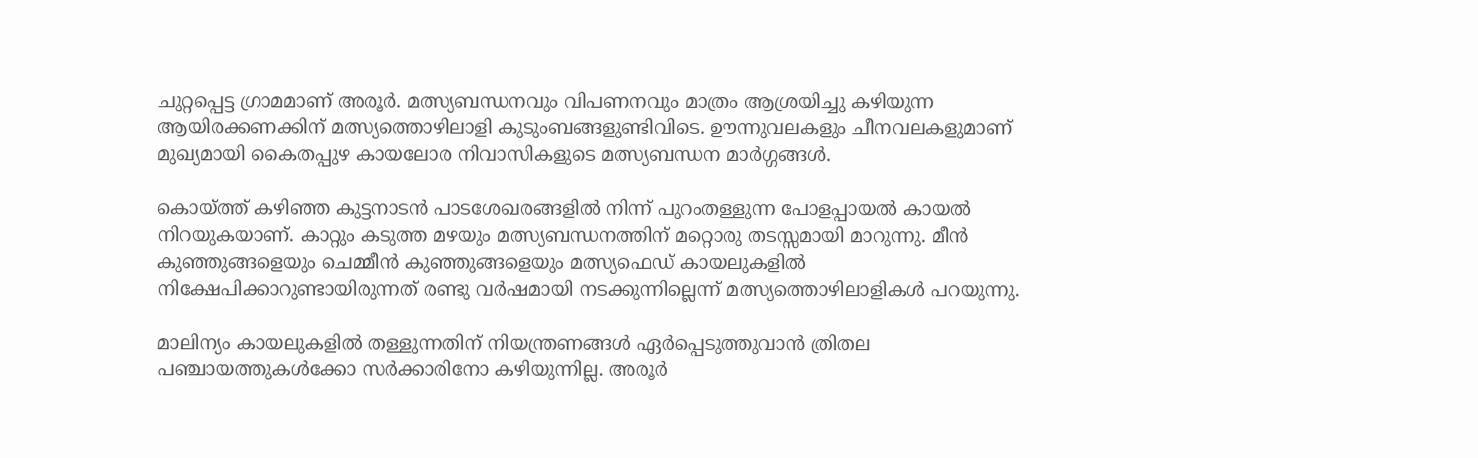ചുറ്റപ്പെട്ട ഗ്രാമമാണ് അരൂർ. മത്സ്യബന്ധനവും വിപണനവും മാത്രം ആശ്രയിച്ചു കഴിയുന്ന ആയിരക്കണക്കിന് മത്സ്യത്തൊഴിലാളി കുടുംബങ്ങളുണ്ടിവിടെ. ഊന്നുവലകളും ചീനവലകളുമാണ് മുഖ്യമായി കൈതപ്പുഴ കായലോര നിവാസികളുടെ മത്സ്യബന്ധന മാർഗ്ഗങ്ങൾ.

കൊയ്ത്ത് കഴിഞ്ഞ കുട്ടനാടൻ പാടശേഖരങ്ങളിൽ നിന്ന് പുറംതള്ളുന്ന പോളപ്പായൽ കായൽ നിറയുകയാണ്. കാറ്റും കടുത്ത മഴയും മത്സ്യബന്ധനത്തിന് മറ്റൊരു തടസ്സമായി മാറുന്നു. മീൻ കുഞ്ഞുങ്ങളെയും ചെമ്മീൻ കുഞ്ഞുങ്ങളെയും മത്സ്യഫെഡ് കായലുകളിൽ നിക്ഷേപിക്കാറുണ്ടായിരുന്നത് രണ്ടു വർഷമായി നടക്കുന്നില്ലെന്ന് മത്സ്യത്തൊഴിലാളികൾ പറയുന്നു.

മാലിന്യം കായലുകളിൽ തള്ളുന്നതിന് നിയന്ത്രണങ്ങൾ ഏർപ്പെടുത്തുവാൻ ത്രിതല പഞ്ചായത്തുകൾക്കോ സർക്കാരിനോ കഴിയുന്നില്ല. അരൂർ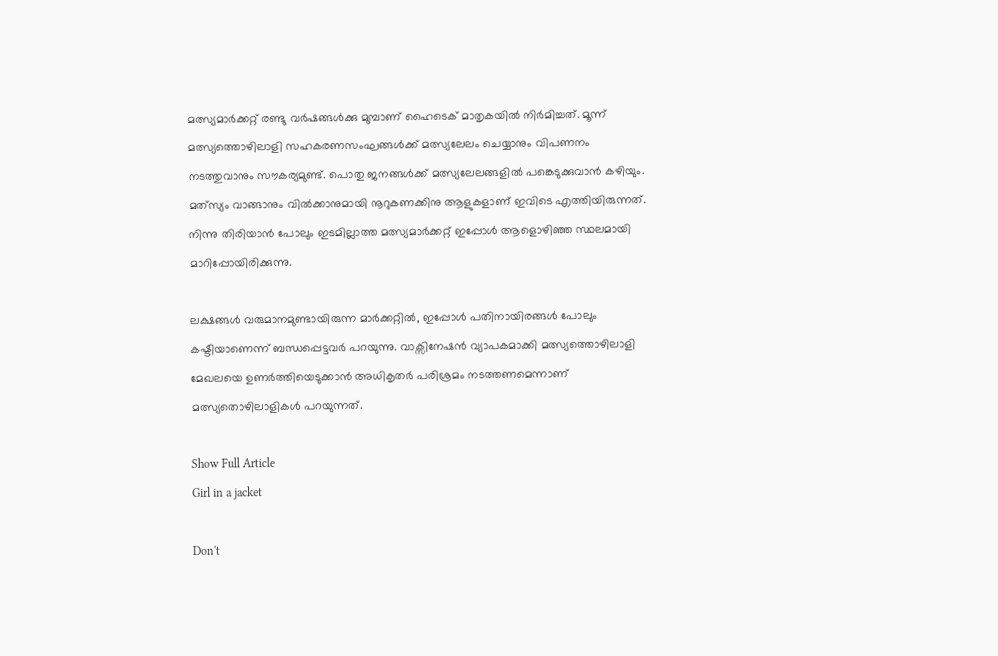മത്സ്യമാർക്കറ്റ് രണ്ടു വർഷങ്ങൾക്കു മുമ്പാണ് ഹൈടെക് മാതൃകയിൽ നിർമിച്ചത്. മൂന്ന് മത്സ്യത്തൊഴിലാളി സഹകരണസംഘങ്ങൾക്ക് മത്സ്യലേലം ചെയ്യാനും വിപണനം നടത്തുവാനും സൗകര്യമുണ്ട്. പൊതു ജനങ്ങൾക്ക് മത്സ്യലേലങ്ങളിൽ പങ്കെടുക്കുവാൻ കഴിയും. മത്‌സ്യം വാങ്ങാനും വിൽക്കാനുമായി നൂറുകണക്കിനു ആളുകളാണ് ഇവിടെ എത്തിയിരുന്നത്. നിന്നു തിരിയാൻ പോലും ഇടമില്ലാത്ത മത്സ്യമാർക്കറ്റ് ഇപ്പോൾ ആളൊഴിഞ്ഞ സ്ഥലമായി മാറിപ്പോയിരിക്കുന്നു.

ലക്ഷങ്ങൾ വരുമാനമുണ്ടായിരുന്ന മാർക്കറ്റിൽ, ഇപ്പോൾ പതിനായിരങ്ങൾ പോലും കഷ്ടിയാണെന്ന് ബന്ധപ്പെട്ടവർ പറയുന്നു. വാക്സിനേഷൻ വ്യാപകമാക്കി മത്സ്യത്തൊഴിലാളി മേഖലയെ ഉണർത്തിയെടുക്കാൻ അധികൃതർ പരിശ്രമം നടത്തണമെന്നാണ് മത്സ്യതൊഴിലാളികൾ പറയുന്നത്.

Show Full Article
Girl in a jacket

Don't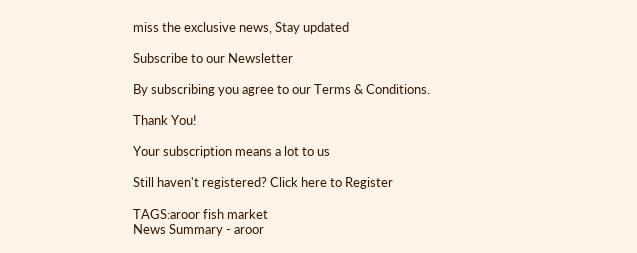miss the exclusive news, Stay updated

Subscribe to our Newsletter

By subscribing you agree to our Terms & Conditions.

Thank You!

Your subscription means a lot to us

Still haven't registered? Click here to Register

TAGS:aroor fish market
News Summary - aroor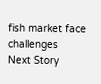fish market face challenges
Next Story